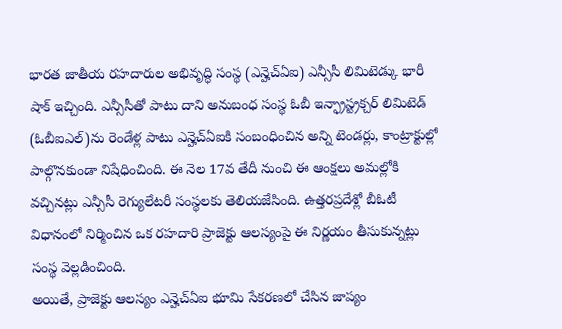భారత జాతీయ రహదారుల అభివృద్ధి సంస్థ (ఎన్హెచ్ఏఐ) ఎన్సీసీ లిమిటెడ్కు భారీ షాక్ ఇచ్చింది. ఎన్సీసీతో పాటు దాని అనుబంధ సంస్థ ఓబీ ఇన్ఫ్రాస్ట్రక్చర్ లిమిటెడ్ (ఓబీఐఎల్)ను రెండేళ్ల పాటు ఎన్హెచ్ఏఐకి సంబంధించిన అన్ని టెండర్లు, కాంట్రాక్టుల్లో పాల్గొనకుండా నిషేధించింది. ఈ నెల 17వ తేదీ నుంచి ఈ ఆంక్షలు అమల్లోకి వచ్చినట్లు ఎన్సీసీ రెగ్యులేటరీ సంస్థలకు తెలియజేసింది. ఉత్తరప్రదేశ్లో బీఓటీ విధానంలో నిర్మించిన ఒక రహదారి ప్రాజెక్టు ఆలస్యంపై ఈ నిర్ణయం తీసుకున్నట్లు సంస్థ వెల్లడించింది.
అయితే, ప్రాజెక్టు ఆలస్యం ఎన్హెచ్ఏఐ భూమి సేకరణలో చేసిన జాప్యం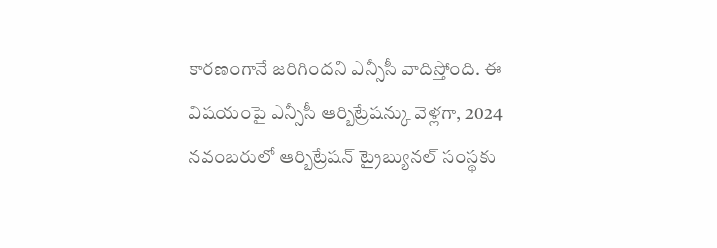కారణంగానే జరిగిందని ఎన్సీసీ వాదిస్తోంది. ఈ విషయంపై ఎన్సీసీ ఆర్బిట్రేషన్కు వెళ్లగా, 2024 నవంబరులో ఆర్బిట్రేషన్ ట్రైబ్యునల్ సంస్థకు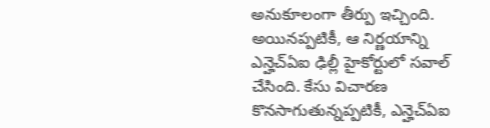అనుకూలంగా తీర్పు ఇచ్చింది. అయినప్పటికీ, ఆ నిర్ణయాన్ని ఎన్హెచ్ఏఐ ఢిల్లీ హైకోర్టులో సవాల్ చేసింది. కేసు విచారణ కొనసాగుతున్నప్పటికీ, ఎన్హెచ్ఏఐ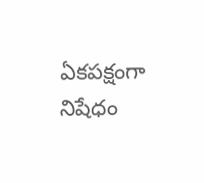ఏకపక్షంగా నిషేధం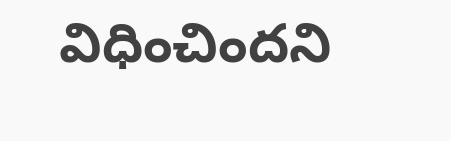విధించిందని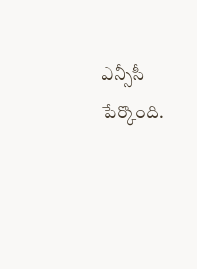ఎన్సీసీ పేర్కొంది.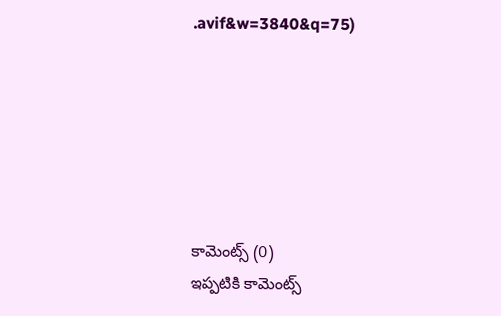.avif&w=3840&q=75)






కామెంట్స్ (0)
ఇప్పటికి కామెంట్స్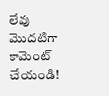లేవు
మొదటిగా కామెంట్ చేయండి!